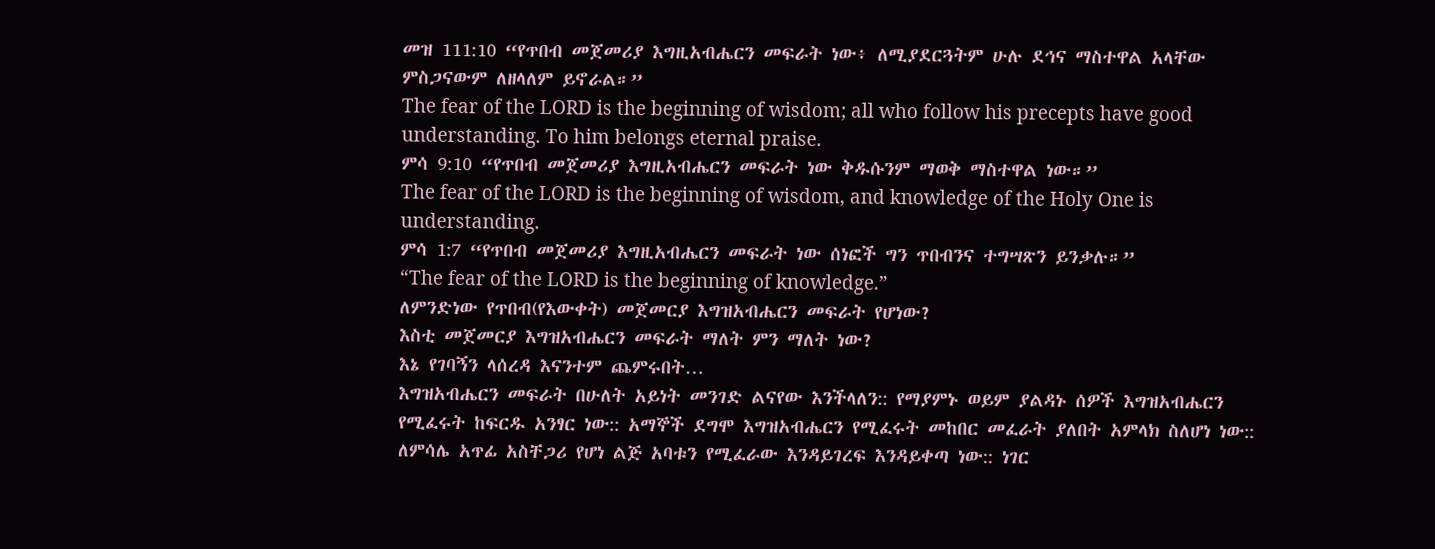መዝ 111:10 “የጥበብ መጀመሪያ እግዚአብሔርን መፍራት ነው፥ ለሚያደርጓትም ሁሉ ደኅና ማስተዋል አላቸው ምስጋናውም ለዘላለም ይኖራል።”
The fear of the LORD is the beginning of wisdom; all who follow his precepts have good understanding. To him belongs eternal praise.
ምሳ 9:10 “የጥበብ መጀመሪያ እግዚአብሔርን መፍራት ነው ቅዱሱንም ማወቅ ማስተዋል ነው።”
The fear of the LORD is the beginning of wisdom, and knowledge of the Holy One is understanding.
ምሳ 1:7 “የጥበብ መጀመሪያ እግዚአብሔርን መፍራት ነው ሰነፎች ግን ጥበብንና ተግሣጽን ይንቃሉ።”
“The fear of the LORD is the beginning of knowledge.”
ለምንድነው የጥበብ(የእውቀት) መጀመርያ እግዝአብሔርን መፍራት የሆነው?
እስቲ መጀመርያ እግዝአብሔርን መፍራት ማለት ምን ማለት ነው?
እኔ የገባኝን ላሰረዳ እናንተም ጨምሩበት…
እግዝአብሔርን መፍራት በሁለት አይነት መንገድ ልናየው እንችላለን:: የማያምኑ ወይም ያልዳኑ ሰዎች እግዝአብሔርን የሚፈሩት ከፍርዱ አንፃር ነው:: አማኞች ደግሞ እግዝአብሔርን የሚፈሩት መከበር መፈራት ያለበት አምላክ ስለሆነ ነው:: ለምሳሌ አጥፊ አስቸጋሪ የሆነ ልጅ አባቱን የሚፈራው እንዳይገረፍ እንዳይቀጣ ነው:: ነገር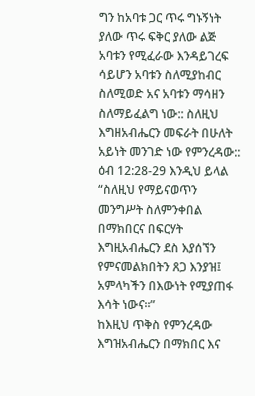ግን ከአባቱ ጋር ጥሩ ግኑኝነት ያለው ጥሩ ፍቅር ያለው ልጅ አባቱን የሚፈራው እንዳይገረፍ ሳይሆን አባቱን ስለሚያከብር ስለሚወድ አና አባቱን ማሳዘን ስለማይፈልግ ነው:: ስለዚህ እግዘአብሔርን መፍራት በሁለት አይነት መንገድ ነው የምንረዳው::
ዕብ 12:28-29 እንዲህ ይላል “ስለዚህ የማይናወጥን መንግሥት ስለምንቀበል በማክበርና በፍርሃት እግዚአብሔርን ደስ እያሰኘን የምናመልክበትን ጸጋ እንያዝ፤ አምላካችን በእውነት የሚያጠፋ እሳት ነውና።”
ከእዚህ ጥቅስ የምንረዳው እግዝአብሔርን በማክበር እና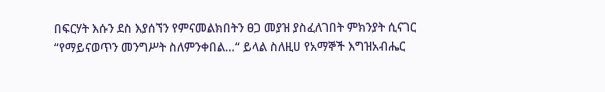በፍርሃት እሱን ደስ እያሰኘን የምናመልክበትን ፀጋ መያዝ ያስፈለገበት ምክንያት ሲናገር “የማይናወጥን መንግሥት ስለምንቀበል…“ ይላል ስለዚሀ የአማኞች እግዝአብሔር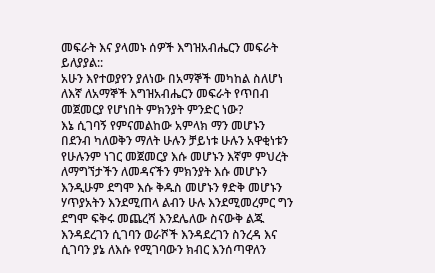መፍራት እና ያላመኑ ሰዎች እግዝአብሔርን መፍራት ይለያያል::
አሁን እየተወያየን ያለነው በአማኞች መካከል ስለሆነ ለእኛ ለአማኞች እግዝአብሔርን መፍራት የጥበብ መጀመርያ የሆነበት ምክንያት ምንድር ነው?
እኔ ሲገባኝ የምናመልከው አምላክ ማን መሆኑን በደንብ ካለወቅን ማለት ሁሉን ቻይነቱ ሁሉን አዋቂነቱን የሁሉንም ነገር መጀመርያ እሱ መሆኑን እኛም ምህረት ለማግኘታችን ለመዳናችን ምክንያት እሱ መሆኑን እንዲሁም ደግሞ እሱ ቅዱስ መሆኑን ፃድቅ መሆኑን ሃጥያአትን እንደሚጠላ ልብን ሁሉ እንደሚመረምር ግን ደግሞ ፍቅሩ መጨረሻ እንደሌለው ስናውቅ ልጁ እንዳደረገን ሲገባን ወራሾች እንዳደረገን ስንረዳ እና ሲገባን ያኔ ለእሱ የሚገባውን ክብር እንሰጣዋለን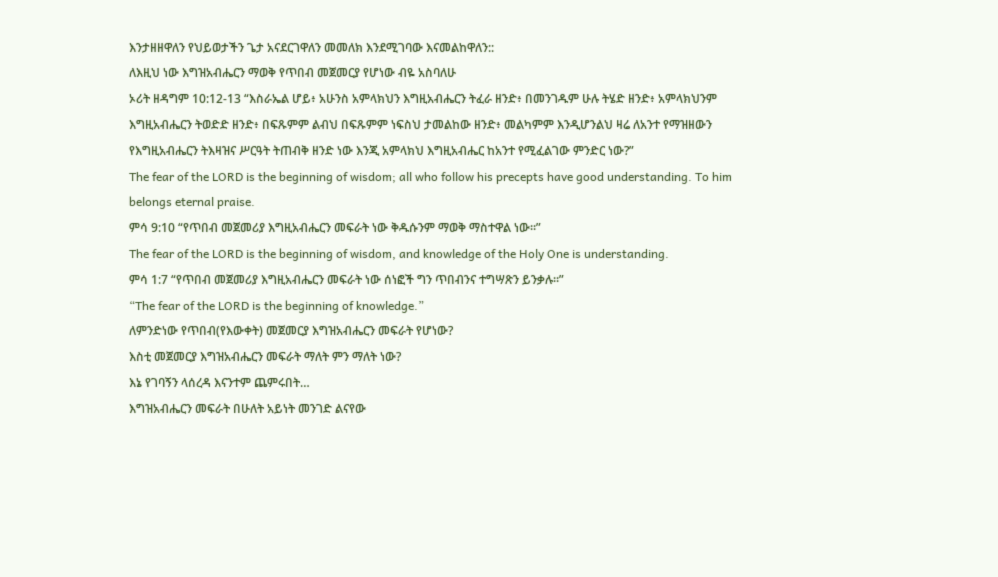እንታዘዘዋለን የህይወታችን ጌታ አናደርገዋለን መመለክ እንደሚገባው እናመልከዋለን::
ለእዚህ ነው እግዝአብሔርን ማወቅ የጥበብ መጀመርያ የሆነው ብዬ አስባለሁ
ኦሪት ዘዳግም 10:12-13 “እስራኤል ሆይ፥ አሁንስ አምላክህን እግዚአብሔርን ትፈራ ዘንድ፥ በመንገዱም ሁሉ ትሄድ ዘንድ፥ አምላክህንም እግዚአብሔርን ትወድድ ዘንድ፥ በፍጹምም ልብህ በፍጹምም ነፍስህ ታመልከው ዘንድ፥ መልካምም እንዲሆንልህ ዛሬ ለአንተ የማዝዘውን የእግዚአብሔርን ትእዛዝና ሥርዓት ትጠብቅ ዘንድ ነው እንጂ አምላክህ እግዚአብሔር ከአንተ የሚፈልገው ምንድር ነው?”
The fear of the LORD is the beginning of wisdom; all who follow his precepts have good understanding. To him belongs eternal praise.
ምሳ 9:10 “የጥበብ መጀመሪያ እግዚአብሔርን መፍራት ነው ቅዱሱንም ማወቅ ማስተዋል ነው።”
The fear of the LORD is the beginning of wisdom, and knowledge of the Holy One is understanding.
ምሳ 1:7 “የጥበብ መጀመሪያ እግዚአብሔርን መፍራት ነው ሰነፎች ግን ጥበብንና ተግሣጽን ይንቃሉ።”
“The fear of the LORD is the beginning of knowledge.”
ለምንድነው የጥበብ(የእውቀት) መጀመርያ እግዝአብሔርን መፍራት የሆነው?
እስቲ መጀመርያ እግዝአብሔርን መፍራት ማለት ምን ማለት ነው?
እኔ የገባኝን ላሰረዳ እናንተም ጨምሩበት…
እግዝአብሔርን መፍራት በሁለት አይነት መንገድ ልናየው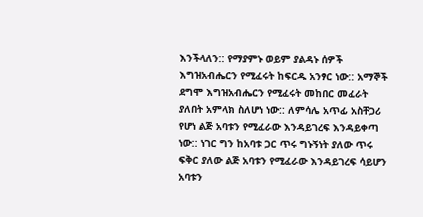እንችላለን:: የማያምኑ ወይም ያልዳኑ ሰዎች እግዝአብሔርን የሚፈሩት ከፍርዱ አንፃር ነው:: አማኞች ደግሞ እግዝአብሔርን የሚፈሩት መከበር መፈራት ያለበት አምላክ ስለሆነ ነው:: ለምሳሌ አጥፊ አስቸጋሪ የሆነ ልጅ አባቱን የሚፈራው እንዳይገረፍ እንዳይቀጣ ነው:: ነገር ግን ከአባቱ ጋር ጥሩ ግኑኝነት ያለው ጥሩ ፍቅር ያለው ልጅ አባቱን የሚፈራው እንዳይገረፍ ሳይሆን አባቱን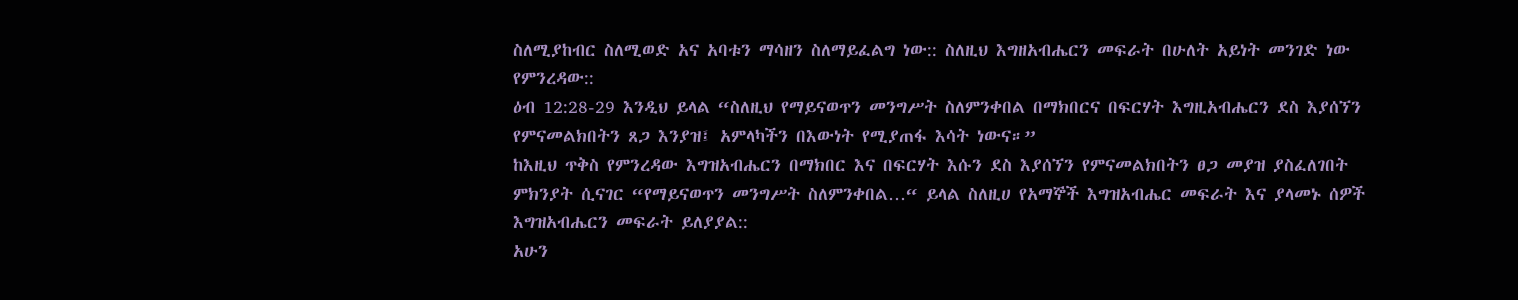ስለሚያከብር ስለሚወድ አና አባቱን ማሳዘን ስለማይፈልግ ነው:: ስለዚህ እግዘአብሔርን መፍራት በሁለት አይነት መንገድ ነው የምንረዳው::
ዕብ 12:28-29 እንዲህ ይላል “ስለዚህ የማይናወጥን መንግሥት ስለምንቀበል በማክበርና በፍርሃት እግዚአብሔርን ደስ እያሰኘን የምናመልክበትን ጸጋ እንያዝ፤ አምላካችን በእውነት የሚያጠፋ እሳት ነውና።”
ከእዚህ ጥቅስ የምንረዳው እግዝአብሔርን በማክበር እና በፍርሃት እሱን ደስ እያሰኘን የምናመልክበትን ፀጋ መያዝ ያስፈለገበት ምክንያት ሲናገር “የማይናወጥን መንግሥት ስለምንቀበል…“ ይላል ስለዚሀ የአማኞች እግዝአብሔር መፍራት እና ያላመኑ ሰዎች እግዝአብሔርን መፍራት ይለያያል::
አሁን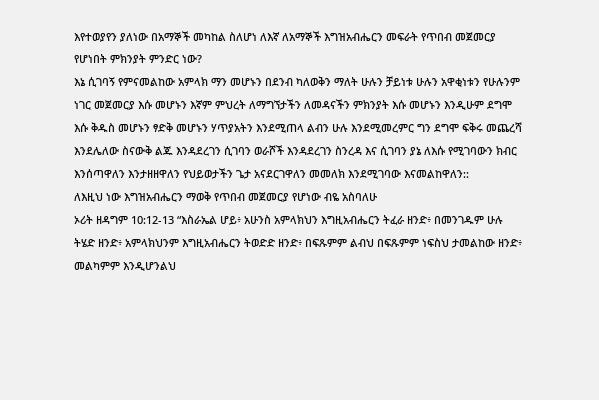እየተወያየን ያለነው በአማኞች መካከል ስለሆነ ለእኛ ለአማኞች እግዝአብሔርን መፍራት የጥበብ መጀመርያ የሆነበት ምክንያት ምንድር ነው?
እኔ ሲገባኝ የምናመልከው አምላክ ማን መሆኑን በደንብ ካለወቅን ማለት ሁሉን ቻይነቱ ሁሉን አዋቂነቱን የሁሉንም ነገር መጀመርያ እሱ መሆኑን እኛም ምህረት ለማግኘታችን ለመዳናችን ምክንያት እሱ መሆኑን እንዲሁም ደግሞ እሱ ቅዱስ መሆኑን ፃድቅ መሆኑን ሃጥያአትን እንደሚጠላ ልብን ሁሉ እንደሚመረምር ግን ደግሞ ፍቅሩ መጨረሻ እንደሌለው ስናውቅ ልጁ እንዳደረገን ሲገባን ወራሾች እንዳደረገን ስንረዳ እና ሲገባን ያኔ ለእሱ የሚገባውን ክብር እንሰጣዋለን እንታዘዘዋለን የህይወታችን ጌታ አናደርገዋለን መመለክ እንደሚገባው እናመልከዋለን::
ለእዚህ ነው እግዝአብሔርን ማወቅ የጥበብ መጀመርያ የሆነው ብዬ አስባለሁ
ኦሪት ዘዳግም 10:12-13 “እስራኤል ሆይ፥ አሁንስ አምላክህን እግዚአብሔርን ትፈራ ዘንድ፥ በመንገዱም ሁሉ ትሄድ ዘንድ፥ አምላክህንም እግዚአብሔርን ትወድድ ዘንድ፥ በፍጹምም ልብህ በፍጹምም ነፍስህ ታመልከው ዘንድ፥ መልካምም እንዲሆንልህ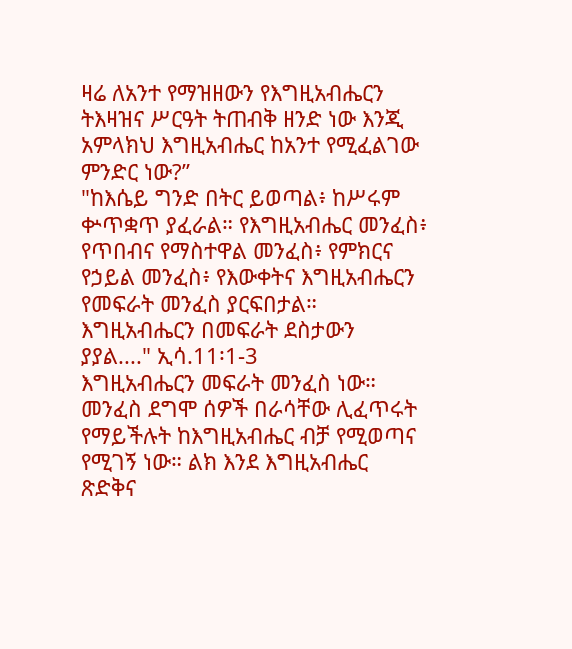ዛሬ ለአንተ የማዝዘውን የእግዚአብሔርን ትእዛዝና ሥርዓት ትጠብቅ ዘንድ ነው እንጂ አምላክህ እግዚአብሔር ከአንተ የሚፈልገው ምንድር ነው?”
"ከእሴይ ግንድ በትር ይወጣል፥ ከሥሩም ቍጥቋጥ ያፈራል። የእግዚአብሔር መንፈስ፥ የጥበብና የማስተዋል መንፈስ፥ የምክርና የኃይል መንፈስ፥ የእውቀትና እግዚአብሔርን የመፍራት መንፈስ ያርፍበታል። እግዚአብሔርን በመፍራት ደስታውን ያያል...." ኢሳ.11፡1-3
እግዚአብሔርን መፍራት መንፈስ ነው። መንፈስ ደግሞ ሰዎች በራሳቸው ሊፈጥሩት የማይችሉት ከእግዚአብሔር ብቻ የሚወጣና የሚገኝ ነው። ልክ እንደ እግዚአብሔር ጽድቅና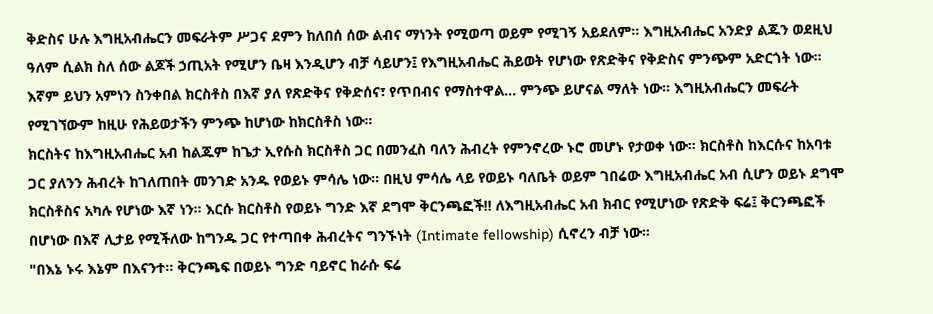ቅድስና ሁሉ እግዚአብሔርን መፍራትም ሥጋና ደምን ከለበሰ ሰው ልብና ማነንት የሚወጣ ወይም የሚገኝ አይደለም። እግዚአብሔር አንድያ ልጁን ወደዚህ ዓለም ሲልክ ስለ ሰው ልጆች ኃጢአት የሚሆን ቤዛ እንዲሆን ብቻ ሳይሆን፤ የእግዚአብሔር ሕይወት የሆነው የጽድቅና የቅድስና ምንጭም አድርጎት ነው። እኛም ይህን አምነን ስንቀበል ክርስቶስ በእኛ ያለ የጽድቅና የቅድሰና፣ የጥበብና የማስተዋል... ምንጭ ይሆናል ማለት ነው። እግዚአብሔርን መፍራት የሚገኘውም ከዚሁ የሕይወታችን ምንጭ ከሆነው ከክርስቶስ ነው።
ክርስትና ከእግዚአብሔር አብ ከልጁም ከጌታ ኢየሱስ ክርስቶስ ጋር በመንፈስ ባለን ሕብረት የምንኖረው ኑሮ መሆኑ የታወቀ ነው። ክርስቶስ ከእርሱና ከአባቱ ጋር ያለንን ሕብረት ከገለጠበት መንገድ አንዱ የወይኑ ምሳሌ ነው። በዚህ ምሳሌ ላይ የወይኑ ባለቤት ወይም ገበሬው እግዚአብሔር አብ ሲሆን ወይኑ ደግሞ ክርስቶስና አካሉ የሆነው እኛ ነን። እርሱ ክርስቶስ የወይኑ ግንድ እኛ ደግሞ ቅርንጫፎች!! ለእግዚአብሔር አብ ክብር የሚሆነው የጽድቅ ፍሬ፤ ቅርንጫፎች በሆነው በእኛ ሊታይ የሚችለው ከግንዱ ጋር የተጣበቀ ሕብረትና ግንኙነት (Intimate fellowship) ሲኖረን ብቻ ነው።
"በእኔ ኑሩ እኔም በእናንተ። ቅርንጫፍ በወይኑ ግንድ ባይኖር ከራሱ ፍሬ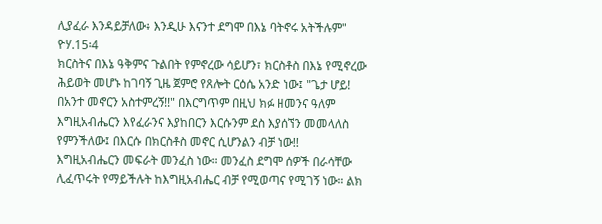ሊያፈራ እንዳይቻለው፥ እንዲሁ እናንተ ደግሞ በእኔ ባትኖሩ አትችሉም" ዮሃ.15፡4
ክርስትና በእኔ ዓቅምና ጉልበት የምኖረው ሳይሆን፣ ክርስቶስ በእኔ የሚኖረው ሕይወት መሆኑ ከገባኝ ጊዜ ጀምሮ የጸሎት ርዕሴ አንድ ነው፤ "ጌታ ሆይ! በአንተ መኖርን አስተምረኝ!!" በእርግጥም በዚህ ክፉ ዘመንና ዓለም እግዚአብሔርን እየፈራንና እያከበርን እርሱንም ደስ እያሰኘን መመላለስ የምንችለው፤ በእርሱ በክርስቶስ መኖር ሲሆንልን ብቻ ነው!!
እግዚአብሔርን መፍራት መንፈስ ነው። መንፈስ ደግሞ ሰዎች በራሳቸው ሊፈጥሩት የማይችሉት ከእግዚአብሔር ብቻ የሚወጣና የሚገኝ ነው። ልክ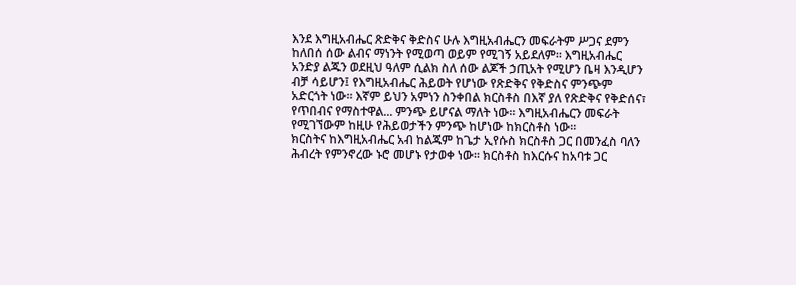እንደ እግዚአብሔር ጽድቅና ቅድስና ሁሉ እግዚአብሔርን መፍራትም ሥጋና ደምን ከለበሰ ሰው ልብና ማነንት የሚወጣ ወይም የሚገኝ አይደለም። እግዚአብሔር አንድያ ልጁን ወደዚህ ዓለም ሲልክ ስለ ሰው ልጆች ኃጢአት የሚሆን ቤዛ እንዲሆን ብቻ ሳይሆን፤ የእግዚአብሔር ሕይወት የሆነው የጽድቅና የቅድስና ምንጭም አድርጎት ነው። እኛም ይህን አምነን ስንቀበል ክርስቶስ በእኛ ያለ የጽድቅና የቅድሰና፣ የጥበብና የማስተዋል... ምንጭ ይሆናል ማለት ነው። እግዚአብሔርን መፍራት የሚገኘውም ከዚሁ የሕይወታችን ምንጭ ከሆነው ከክርስቶስ ነው።
ክርስትና ከእግዚአብሔር አብ ከልጁም ከጌታ ኢየሱስ ክርስቶስ ጋር በመንፈስ ባለን ሕብረት የምንኖረው ኑሮ መሆኑ የታወቀ ነው። ክርስቶስ ከእርሱና ከአባቱ ጋር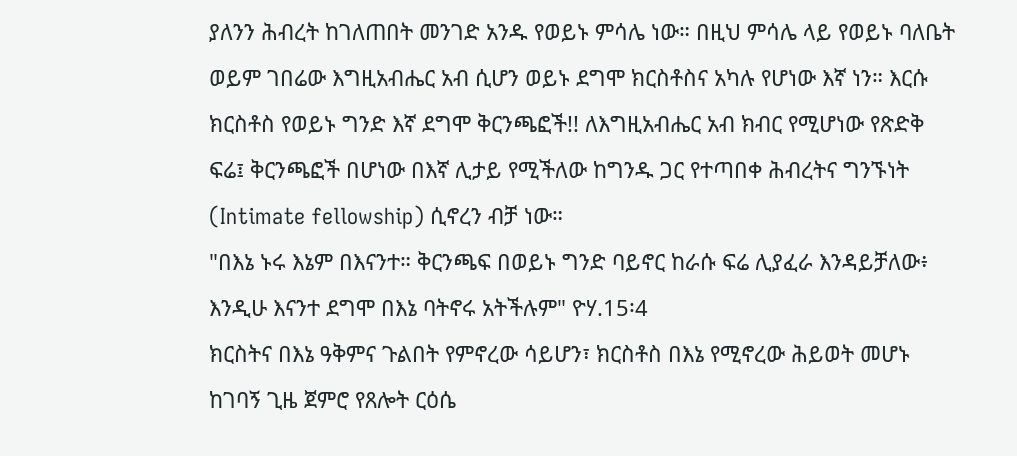ያለንን ሕብረት ከገለጠበት መንገድ አንዱ የወይኑ ምሳሌ ነው። በዚህ ምሳሌ ላይ የወይኑ ባለቤት ወይም ገበሬው እግዚአብሔር አብ ሲሆን ወይኑ ደግሞ ክርስቶስና አካሉ የሆነው እኛ ነን። እርሱ ክርስቶስ የወይኑ ግንድ እኛ ደግሞ ቅርንጫፎች!! ለእግዚአብሔር አብ ክብር የሚሆነው የጽድቅ ፍሬ፤ ቅርንጫፎች በሆነው በእኛ ሊታይ የሚችለው ከግንዱ ጋር የተጣበቀ ሕብረትና ግንኙነት (Intimate fellowship) ሲኖረን ብቻ ነው።
"በእኔ ኑሩ እኔም በእናንተ። ቅርንጫፍ በወይኑ ግንድ ባይኖር ከራሱ ፍሬ ሊያፈራ እንዳይቻለው፥ እንዲሁ እናንተ ደግሞ በእኔ ባትኖሩ አትችሉም" ዮሃ.15፡4
ክርስትና በእኔ ዓቅምና ጉልበት የምኖረው ሳይሆን፣ ክርስቶስ በእኔ የሚኖረው ሕይወት መሆኑ ከገባኝ ጊዜ ጀምሮ የጸሎት ርዕሴ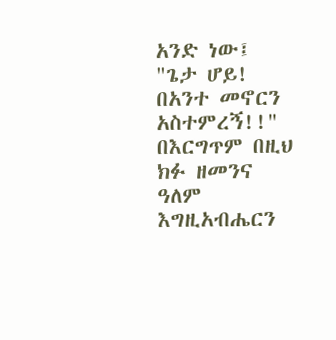አንድ ነው፤ "ጌታ ሆይ! በአንተ መኖርን አስተምረኝ!!" በእርግጥም በዚህ ክፉ ዘመንና ዓለም እግዚአብሔርን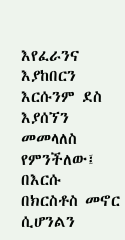እየፈራንና እያከበርን እርሱንም ደስ እያሰኘን መመላለስ የምንችለው፤ በእርሱ በክርስቶስ መኖር ሲሆንልን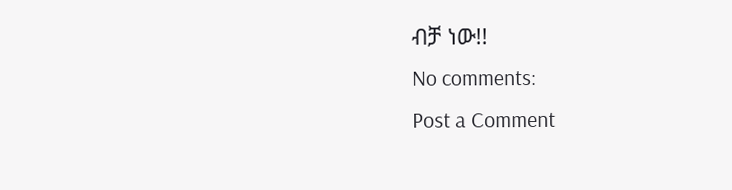ብቻ ነው!!
No comments:
Post a Comment